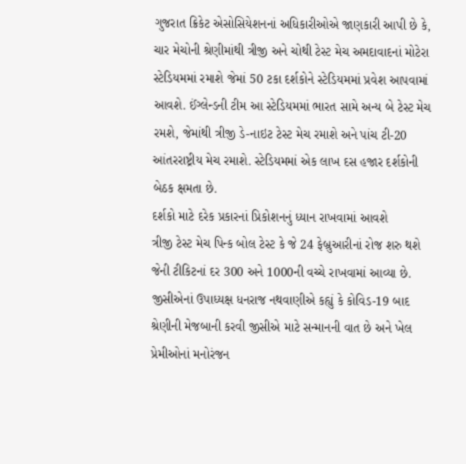ગુજરાત ક્રિકેટ એસોસિયેશનનાં અધિકારીઓએ જાણકારી આપી છે કે, ચાર મેચોની શ્રેણીમાંથી ત્રીજી અને ચોથી ટેસ્ટ મેચ અમદાવાદનાં મોટેરા સ્ટેડિયમમાં રમાશે જેમાં 50 ટકા દર્શકોને સ્ટેડિયમમાં પ્રવેશ આપવામાં આવશે. ઈંગ્લેન્ડની ટીમ આ સ્ટેડિયમમાં ભારત સામે અન્ય બે ટેસ્ટ મેચ રમશે, જેમાંથી ત્રીજી ડે-નાઇટ ટેસ્ટ મેચ રમાશે અને પાંચ ટી-20 આંતરરાષ્ટ્રીય મેચ રમાશે. સ્ટેડિયમમાં એક લાખ દસ હજાર દર્શકોની બેઠક ક્ષમતા છે.
દર્શકો માટે દરેક પ્રકારનાં પ્રિકોશનનું ધ્યાન રાખવામાં આવશે
ત્રીજી ટેસ્ટ મેચ પિન્ક બોલ ટેસ્ટ કે જે 24 ફેબ્રુઆરીનાં રોજ શરુ થશે જેની ટીકિટનાં દર 300 અને 1000ની વચ્ચે રાખવામાં આવ્યા છે. જીસીએનાં ઉપાધ્યક્ષ ધનરાજ નથવાણીએ કહ્યું કે કોવિડ-19 બાદ શ્રેણીની મેજબાની કરવી જીસીએ માટે સન્માનની વાત છે અને ખેલ પ્રેમીઓનાં મનોરંજન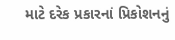માટે દરેક પ્રકારનાં પ્રિકોશનનું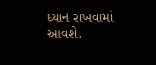ધ્યાન રાખવામાં આવશે.